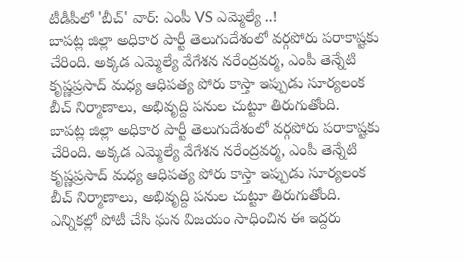టీడీపీలో 'బీచ్' వార్: ఎంపీ VS ఎమ్మెల్యే ..!
బాపట్ల జిల్లా అధికార పార్టీ తెలుగుదేశంలో వర్గపోరు పరాకాష్టకు చేరింది. అక్కడ ఎమ్మెల్యే వేగేశన నరేంద్రవర్మ, ఎంపీ తెన్నేటి కృష్ణప్రసాద్ మధ్య ఆధిపత్య పోరు కాస్తా ఇప్పుడు సూర్యలంక బీచ్ నిర్మాణాలు, అభివృద్ది పనుల చుట్టూ తిరుగుతోంది.
బాపట్ల జిల్లా అధికార పార్టీ తెలుగుదేశంలో వర్గపోరు పరాకాష్టకు చేరింది. అక్కడ ఎమ్మెల్యే వేగేశన నరేంద్రవర్మ, ఎంపీ తెన్నేటి కృష్ణప్రసాద్ మధ్య ఆధిపత్య పోరు కాస్తా ఇప్పుడు సూర్యలంక బీచ్ నిర్మాణాలు, అభివృద్ది పనుల చుట్టూ తిరుగుతోంది. ఎన్నికల్లో పోటీ చేసి ఘన విజయం సాధించిన ఈ ఇద్దరు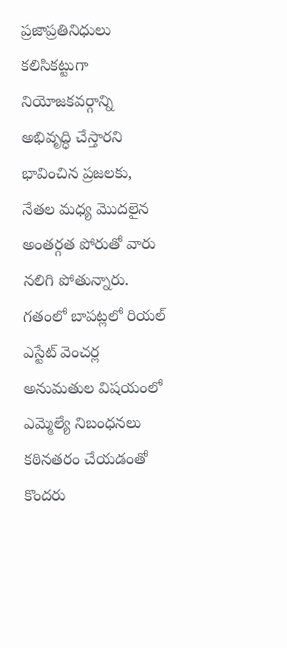ప్రజాప్రతినిధులు కలిసికట్టుగా నియోజకవర్గాన్ని అభివృద్ధి చేస్తారని భావించిన ప్రజలకు, నేతల మధ్య మొదలైన అంతర్గత పోరుతో వారు నలిగి పోతున్నారు.
గతంలో బాపట్లలో రియల్ ఎస్టేట్ వెంచర్ల అనుమతుల విషయంలో ఎమ్మెల్యే నిబంధనలు కఠినతరం చేయడంతో కొందరు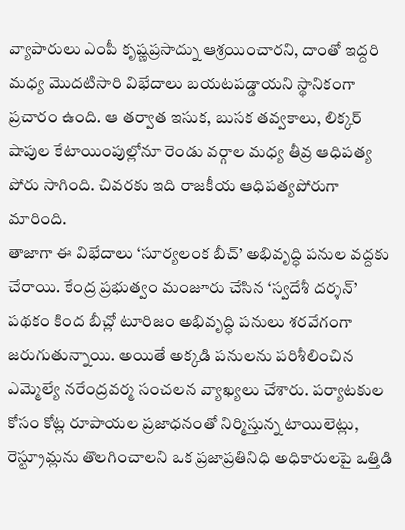వ్యాపారులు ఎంపీ కృష్ణప్రసాద్ను ఆశ్రయించారని, దాంతో ఇద్దరి మధ్య మొదటిసారి విభేదాలు బయటపడ్డాయని స్థానికంగా ప్రచారం ఉంది. ఆ తర్వాత ఇసుక, బుసక తవ్వకాలు, లిక్కర్ షాపుల కేటాయింపుల్లోనూ రెండు వర్గాల మధ్య తీవ్ర ఆధిపత్య పోరు సాగింది. చివరకు ఇది రాజకీయ ఆధిపత్యపోరుగా మారింది.
తాజాగా ఈ విభేదాలు ‘సూర్యలంక బీచ్’ అభివృద్ధి పనుల వద్దకు చేరాయి. కేంద్ర ప్రభుత్వం మంజూరు చేసిన ‘స్వదేశీ దర్శన్’ పథకం కింద బీచ్లో టూరిజం అభివృద్ధి పనులు శరవేగంగా జరుగుతున్నాయి. అయితే అక్కడి పనులను పరిశీలించిన ఎమ్మెల్యే నరేంద్రవర్మ సంచలన వ్యాఖ్యలు చేశారు. పర్యాటకుల కోసం కోట్ల రూపాయల ప్రజాధనంతో నిర్మిస్తున్న టాయిలెట్లు, రెస్ట్రూమ్లను తొలగించాలని ఒక ప్రజాప్రతినిధి అధికారులపై ఒత్తిడి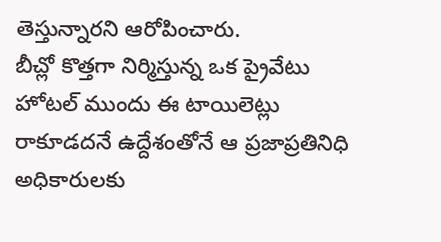తెస్తున్నారని ఆరోపించారు.
బీచ్లో కొత్తగా నిర్మిస్తున్న ఒక ప్రైవేటు హోటల్ ముందు ఈ టాయిలెట్లు రాకూడదనే ఉద్దేశంతోనే ఆ ప్రజాప్రతినిధి అధికారులకు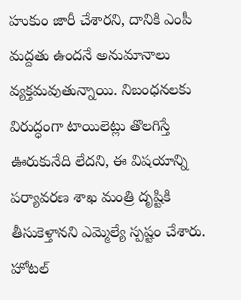హుకుం జారీ చేశారని, దానికి ఎంపీ మద్దతు ఉందనే అనుమానాలు వ్యక్తమవుతున్నాయి. నిబంధనలకు విరుద్ధంగా టాయిలెట్లు తొలగిస్తే ఊరుకునేది లేదని, ఈ విషయాన్ని పర్యావరణ శాఖ మంత్రి దృష్టికి తీసుకెళ్తానని ఎమ్మెల్యే స్పష్టం చేశారు. హోటల్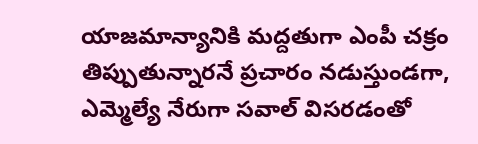యాజమాన్యానికి మద్దతుగా ఎంపీ చక్రం తిప్పుతున్నారనే ప్రచారం నడుస్తుండగా, ఎమ్మెల్యే నేరుగా సవాల్ విసరడంతో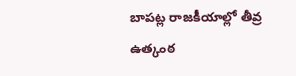బాపట్ల రాజకీయాల్లో తీవ్ర ఉత్కంఠ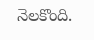నెలకొంది.